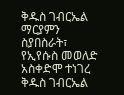ቅዱስ ገብርኤል ማርያምን ስያበስራት፣ የኢየሱስ መወለድ አስቀድሞ ተነገረ ቅዱስ ገብርኤል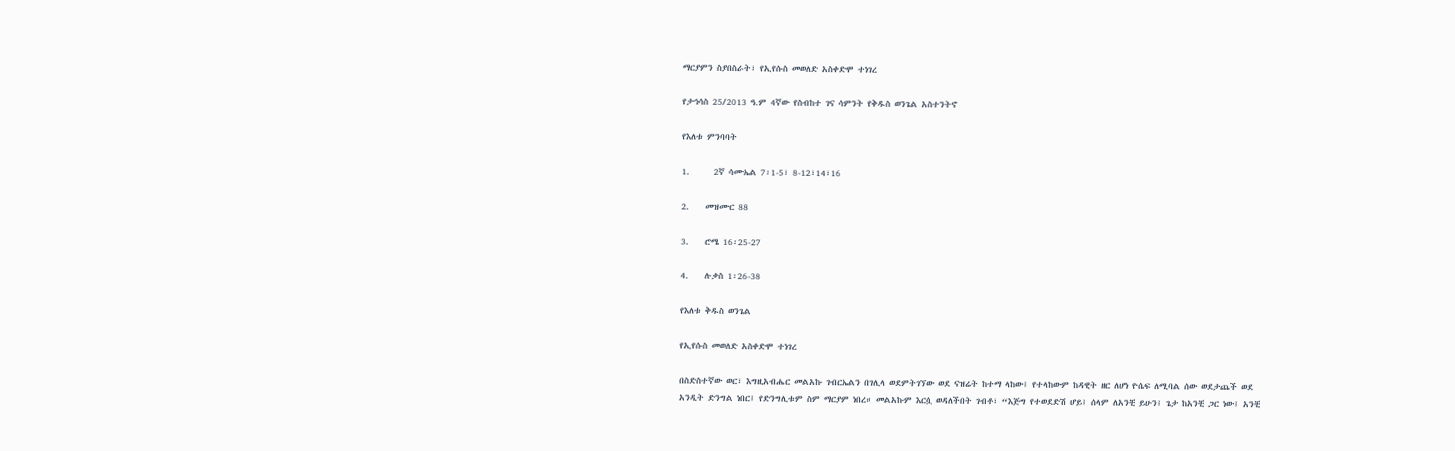ማርያምን ስያበስራት፣ የኢየሱስ መወለድ አስቀድሞ ተነገረ

የታኅሳስ 25/2013 ዓ.ም 4ኛው የስብከተ ገና ሳምንት የቅዱስ ወንጌል አስተንትኖ

የእለቱ ምንባባት

1.      2ኛ ሳሙኤል 7፡1-5፣ 8-12፣14፣16

2.    መዝሙር 88

3.    ሮሜ 16፡25-27

4.    ሉቃስ 1፡26-38

የእለቱ ቅዱስ ወንጌል

የኢየሱስ መወለድ አስቀድሞ ተነገረ

በስድስተኛው ወር፣ እግዚአብሔር መልአኩ ገብርኤልን በገሊላ ወደምትገኘው ወደ ናዝሬት ከተማ ላከው፤ የተላከውም ከዳዊት ዘር ለሆነ ዮሴፍ ለሚባል ሰው ወደታጨች ወደ አንዲት ድንግል ነበር፤ የድንግሊቱም ስም ማርያም ነበረ። መልአኩም እርሷ ወዳለችበት ገብቶ፣ “እጅግ የተወደድሽ ሆይ፤ ሰላም ለአንቺ ይሁን፤ ጌታ ከአንቺ ጋር ነው፤ አንቺ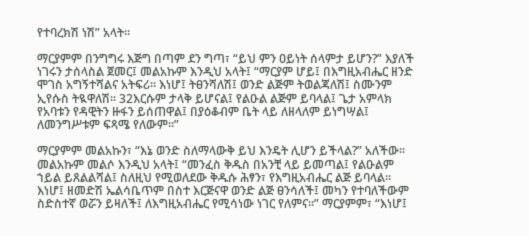የተባረክሽ ነሽ” አላት።

ማርያምም በንግግሩ እጅግ በጣም ደን ግጣ፣ “ይህ ምን ዐይነት ሰላምታ ይሆን?” እያለች ነገሩን ታሰላስል ጀመር፤ መልአኩም እንዲህ አላት፤ “ማርያም ሆይ፤ በእግዚአብሔር ዘንድ ሞገስ አግኝተሻልና አትፍሪ። እነሆ፤ ትፀንሻለሽ፤ ወንድ ልጅም ትወልጃለሽ፤ ስሙንም ኢየሱስ ትዪዋለሽ። 32እርሱም ታላቅ ይሆናል፤ የልዑል ልጅም ይባላል፤ ጌታ አምላክ የአባቱን የዳዊትን ዙፋን ይሰጠዋል፤ በያዕቆብም ቤት ላይ ለዘላለም ይነግሣል፤ ለመንግሥቱም ፍጻሜ የለውም።”

ማርያምም መልአኩን፣ “እኔ ወንድ ስለማላውቅ ይህ እንዴት ሊሆን ይችላል?” አለችው። መልአኩም መልሶ እንዲህ አላት፤ “መንፈስ ቅዱስ በአንቺ ላይ ይመጣል፤ የልዑልም ኀይል ይጸልልሻል፤ ስለዚህ የሚወለደው ቅዱሱ ሕፃን፣ የእግዚአብሔር ልጅ ይባላል። እነሆ፤ ዘመድሽ ኤልሳቤጥም በስተ እርጅናዋ ወንድ ልጅ ፀንሳለች፤ መካን የተባለችውም ስድስተኛ ወሯን ይዛለች፤ ለእግዚአብሔር የሚሳነው ነገር የለምና።” ማርያምም፣ “እነሆ፤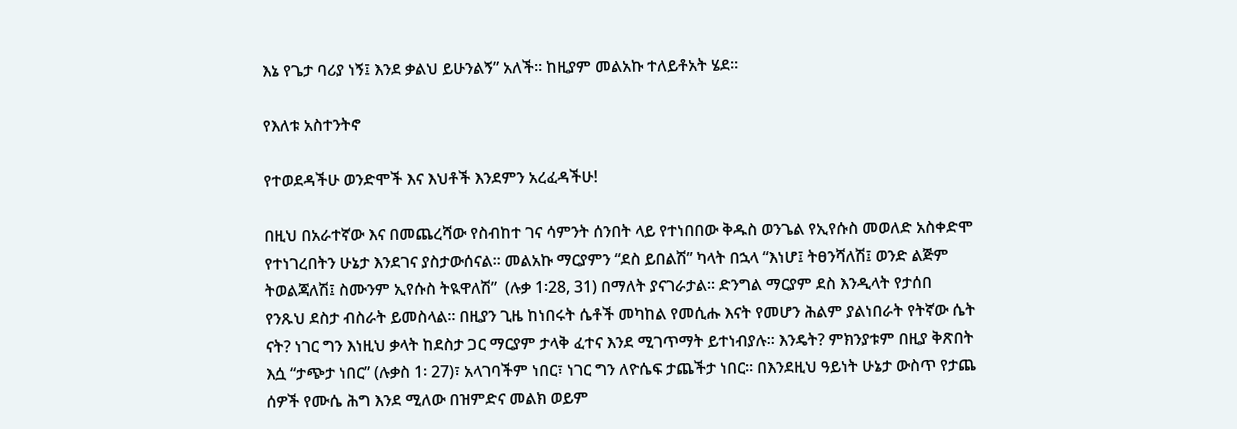እኔ የጌታ ባሪያ ነኝ፤ እንደ ቃልህ ይሁንልኝ” አለች። ከዚያም መልአኩ ተለይቶአት ሄደ።

የእለቱ አስተንትኖ

የተወደዳችሁ ወንድሞች እና እህቶች እንደምን አረፈዳችሁ!

በዚህ በአራተኛው እና በመጨረሻው የስብከተ ገና ሳምንት ሰንበት ላይ የተነበበው ቅዱስ ወንጌል የኢየሱስ መወለድ አስቀድሞ የተነገረበትን ሁኔታ እንደገና ያስታውሰናል። መልአኩ ማርያምን “ደስ ይበልሽ” ካላት በኋላ “እነሆ፤ ትፀንሻለሽ፤ ወንድ ልጅም ትወልጃለሽ፤ ስሙንም ኢየሱስ ትዪዋለሽ”  (ሉቃ 1፡28, 31) በማለት ያናገራታል። ድንግል ማርያም ደስ እንዲላት የታሰበ የንጹህ ደስታ ብስራት ይመስላል። በዚያን ጊዜ ከነበሩት ሴቶች መካከል የመሲሑ እናት የመሆን ሕልም ያልነበራት የትኛው ሴት ናት? ነገር ግን እነዚህ ቃላት ከደስታ ጋር ማርያም ታላቅ ፈተና እንደ ሚገጥማት ይተነብያሉ። እንዴት? ምክንያቱም በዚያ ቅጽበት እሷ “ታጭታ ነበር” (ሉቃስ 1፡ 27)፣ አላገባችም ነበር፣ ነገር ግን ለዮሴፍ ታጨችታ ነበር። በእንደዚህ ዓይነት ሁኔታ ውስጥ የታጨ ሰዎች የሙሴ ሕግ እንደ ሚለው በዝምድና መልክ ወይም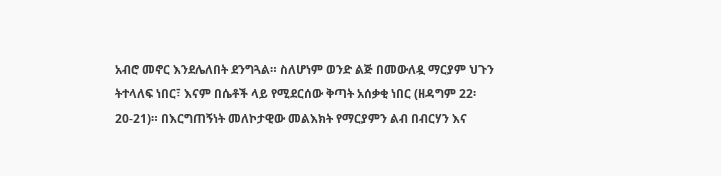አብሮ መኖር እንደሌለበት ደንግጓል። ስለሆነም ወንድ ልጅ በመውለዷ ማርያም ህጉን ትተላለፍ ነበር፣ እናም በሴቶች ላይ የሚደርሰው ቅጣት አሰቃቂ ነበር (ዘዳግም 22፡20-21)። በእርግጠኝነት መለኮታዊው መልእክት የማርያምን ልብ በብርሃን እና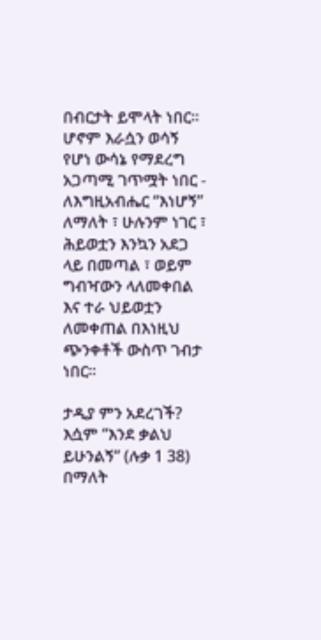በብርታት ይሞላት ነበር። ሆኖም እራሷን ወሳኝ የሆነ ውሳኔ የማደረግ አጋጣሚ ገጥሟት ነበር - ለእግዚአብሔር “እነሆኝ” ለማለት ፣ ሁሉንም ነገር ፣ ሕይወቷን እንኳን አደጋ ላይ በመጣል ፣ ወይም ግብዣውን ላለመቀበል እና ተራ ህይወቷን ለመቀጠል በእነዚህ ጭንቀቶች ውስጥ ገብታ ነበር።

ታዲያ ምን አደረገች? እሷም “እንደ ቃልህ ይሁንልኝ” (ሉቃ 1 38) በማለት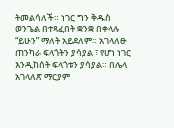ትመልሳለች። ነገር ግን ቅዱስ ወንጌል በተጻፈበት ቋንቋ በቀላሉ “ይሁን” ማለት አይደለም። አገላለፁ ጠንካራ ፍላጎትን ያሳያል ፣ የሆነ ነገር እንዲከሰት ፍላጎቱን ያሳያል። በሌላ አገላለጽ ማርያም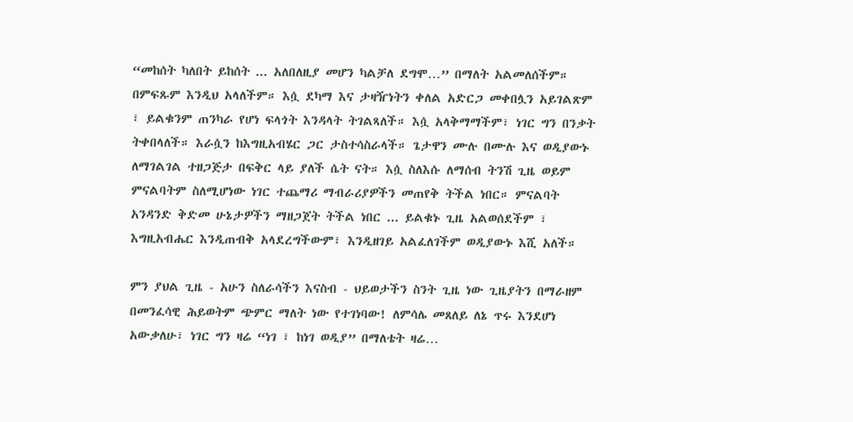“መከሰት ካለበት ይከሰት ... አለበለዚያ መሆን ካልቻለ ደግሞ…” በማለት አልመለሰችም። በምፍጹም እንዲህ አላለችም። እሷ ደካማ እና ታዛዥነትን ቀለል አድርጋ መቀበሏን አይገልጽም ፣ ይልቁንም ጠንካራ የሆነ ፍላጎት እንዳላት ትገልጻለች። እሷ አላቅማማችም፣ ነገር ግን በንቃት ትቀበላለች። እራሷን ከእግዚአብሄር ጋር ታስተሳስራላች። ጌታዋን ሙሉ በሙሉ እና ወዲያውኑ ለማገልገል ተዘጋጅታ በፍቅር ላይ ያለች ሴት ናት። እሷ ስለእሱ ለማሰብ ትንሽ ጊዜ ወይም ምናልባትም ስለሚሆነው ነገር ተጨማሪ ማብራሪያዎችን መጠየቅ ትችል ነበር። ምናልባት አንዳንድ ቅድመ ሁኔታዎችን ማዘጋጀት ትችል ነበር ... ይልቁኑ ጊዜ አልወሰደችም ፣ እግዚአብሔር እንዲጠብቅ አላደረግችውም፣ እንዲዘገይ አልፈለገችም ወዲያውኑ እሺ አለች።

ምን ያህል ጊዜ - አሁን ስለራሳችን እናስብ - ህይወታችን ስንት ጊዜ ነው ጊዜያትን በማራዘም በመንፈሳዊ ሕይወትም ጭምር ማለት ነው የተገነባው! ለምሳሌ መጸለይ ለኔ ጥሩ እንደሆነ አውቃለሁ፣ ነገር ግን ዛሬ “ነገ ፣ ከነገ ወዲያ” በማለቴት ዛሬ…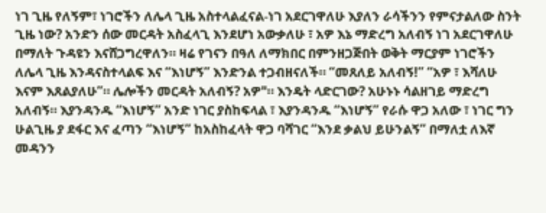ነገ ጊዜ የለኝም፣ ነገሮችን ለሌላ ጊዜ አስተላልፈናል-ነገ አደርገዋለሁ እያለን ራሳችንን የምናታልለው ስንት ጊዜ ነው? አንድን ሰው መርዳት አስፈላጊ እንደሆነ አውቃለሁ ፣ አዎ እኔ ማድረግ አለብኝ ነገ አደርገዋለሁ በማለት ጉዳዩን እናሸጋግረዋለን። ዛሬ የገናን በዓለ ለማክበር በምንዘጋጅበት ወቅት ማርያም ነገሮችን ለሌላ ጊዜ እንዳናስተላልፍ እና “እነሆኝ” እንድንል ተጋብዘናለች። “መጸለይ አለብኝ!” “አዎ ፣ እሻለሁ እናም እጸልያለሁ”። ሌሎችን መርዳት አለብኝ? አዎ"። እንዴት ላድርገው? አሁኑኑ ሳልዘገይ ማድረግ አለብኝ። እያንዳንዱ “እነሆኝ” አንድ ነገር ያስከፍላል ፣ እያንዳንዱ “እነሆኝ” የራሱ ዋጋ አለው ፣ ነገር ግን ሁልጊዜ ያ ደፋር እና ፈጣን “እነሆኝ” ከአስከፈላት ዋጋ ባሻገር “እንደ ቃልህ ይሁንልኝ” በማለቷ ለእኛ መዳንን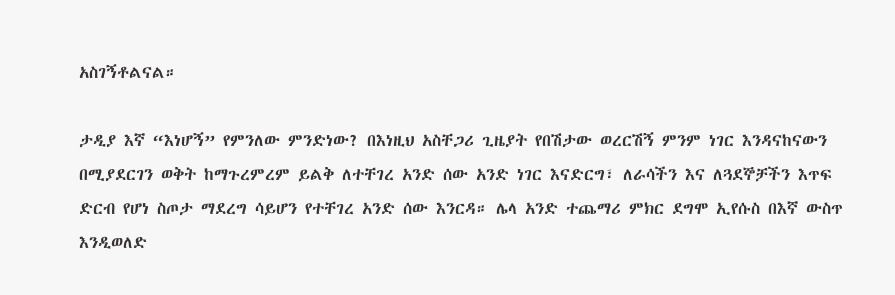አስገኝቶልናል።

ታዲያ እኛ “እነሆኝ” የምንለው ምንድነው? በእነዚህ አስቸጋሪ ጊዜያት የበሽታው ወረርሽኝ ምንም ነገር እንዳናከናውን በሚያደርገን ወቅት ከማጉረምረም ይልቅ ለተቸገረ አንድ ሰው አንድ ነገር እናድርግ፣ ለራሳችን እና ለጓደኞቻችን እጥፍ ድርብ የሆነ ስጦታ ማደረግ ሳይሆን የተቸገረ አንድ ሰው እንርዳ። ሌላ አንድ ተጨማሪ ምክር ደግሞ ኢየሱስ በእኛ ውስጥ እንዲወለድ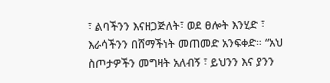፣ ልባችንን እናዘጋጅለት፣ ወደ ፀሎት እንሂድ ፣ እራሳችንን በሸማችነት መጠመድ አንፍቀድ። “አህ ስጦታዎችን መግዛት አለብኝ ፣ ይህንን እና ያንን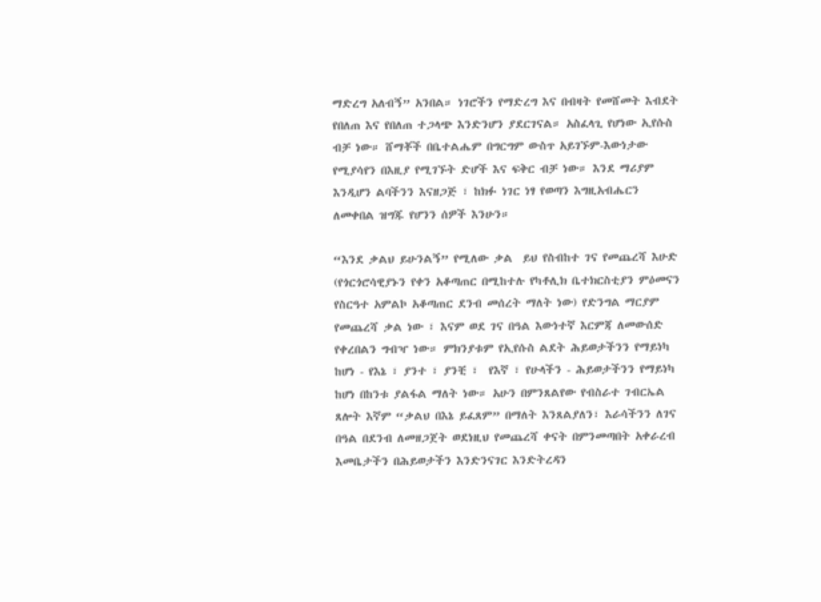ማድረግ አለብኝ” አንበል። ነገሮችን የማድረግ እና በብዛት የመሸመት እብደት የበለጠ እና የበለጠ ተጋላጭ እንድንሆን ያደርገናል። አስፈላጊ የሆነው ኢየሱስ ብቻ ነው። ሸማቾች በቤተልሔም በግርግም ውስጥ አይገኙም-እውነታው የሚያሳየን በእዚያ የሚገኙት ድሆች እና ፍቅር ብቻ ነው። እንደ ማሪያም እንዲሆን ልባችንን እናዘጋጅ ፣ ከክፉ ነገር ነፃ የወጣን እግዚአብሔርን ለመቀበል ዝግጁ የሆንን ሰዎች እንሁን።

“እንደ ቃልህ ይሁንልኝ” የሚለው ቃል  ይህ የስብከተ ገና የመጨረሻ እሁድ (የጎርጎሮሳዊያኑን የቀን አቆጣጠር በሚከተሉ የካቶሊክ ቤተክርስቲያን ምዕመናን የስርዓተ አምልኮ አቆጣጠር ደንብ መሰረት ማለት ነው) የድንግል ማርያም የመጨረሻ ቃል ነው ፣ እናም ወደ ገና በዓል እውነተኛ እርምጃ ለመውሰድ የቀረበልን ግብዣ ነው። ምክንያቱም የኢየሱስ ልደት ሕይወታችንን የማይነካ ከሆነ - የእኔ ፣ ያንተ ፣ ያንቺ ፣  የእኛ ፣ የሁላችን - ሕይወታችንን የማይነካ ከሆነ በከንቱ ያልፋል ማለት ነው። አሁን በምንጸልየው የብስራተ ገብርኤል ጸሎት እኛም “ቃልህ በእኔ ይፈጸም” በማለት እንጸልያለን፣ እራሳችንን ለገና በዓል በደንብ ለመዘጋጀት ወደነዚህ የመጨረሻ ቀናት በምንመጣበት አቀራረብ  እመቤታችን በሕይወታችን እንድንናገር እንድትረዳን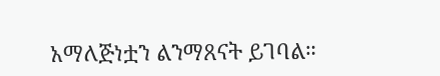አማለጅነቷን ልንማጸናት ይገባል።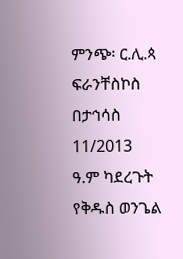ምንጭ፡ ር.ሊ.ጳ ፍራንቸስኮስ በታኅሳስ 11/2013 ዓ.ም ካደረጉት የቅዱስ ወንጌል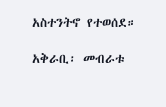አስተንትኖ የተወሰደ።

አቅራቢ፡ መብራቱ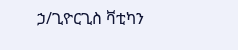ኃ/ጊዮርጊስ ቫቲካን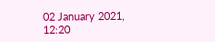02 January 2021, 12:20